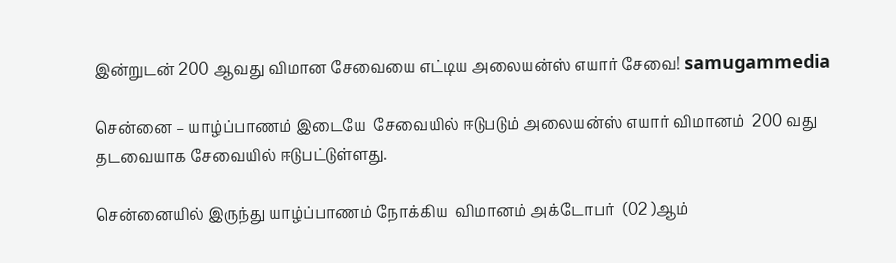இன்றுடன் 200 ஆவது விமான சேவையை எட்டிய அலையன்ஸ் எயார் சேவை! samugammedia

சென்னை – யாழ்ப்பாணம் இடையே  சேவையில் ஈடுபடும் அலையன்ஸ் எயார் விமானம்  200 வது தடவையாக சேவையில் ஈடுபட்டுள்ளது.

சென்னையில் இருந்து யாழ்ப்பாணம் நோக்கிய  விமானம் அக்டோபர்  (02 )ஆம்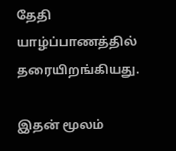தேதி யாழ்ப்பாணத்தில் தரையிறங்கியது.

இதன் மூலம்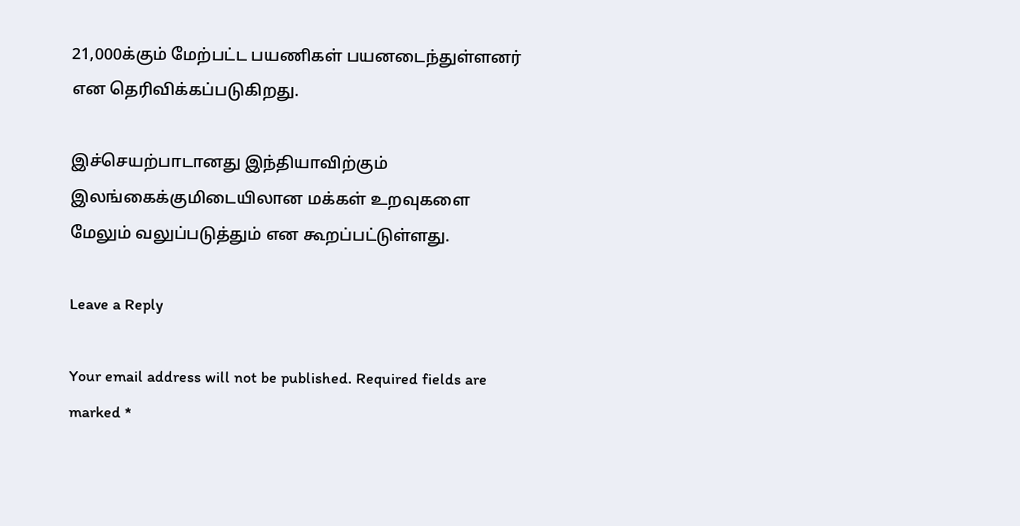21,000க்கும் மேற்பட்ட பயணிகள் பயனடைந்துள்ளனர் என தெரிவிக்கப்படுகிறது.

இச்செயற்பாடானது இந்தியாவிற்கும் இலங்கைக்குமிடையிலான மக்கள் உறவுகளை மேலும் வலுப்படுத்தும் என கூறப்பட்டுள்ளது.

Leave a Reply

Your email address will not be published. Required fields are marked *